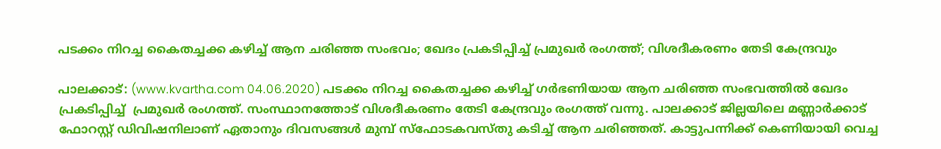പടക്കം നിറച്ച കൈതച്ചക്ക കഴിച്ച് ആന ചരിഞ്ഞ സംഭവം; ഖേദം പ്രകടിപ്പിച്ച് പ്രമുഖര്‍ രംഗത്ത്; വിശദീകരണം തേടി കേന്ദ്രവും

പാലക്കാട്: (www.kvartha.com 04.06.2020) പടക്കം നിറച്ച കൈതച്ചക്ക കഴിച്ച് ഗര്‍ഭണിയായ ആന ചരിഞ്ഞ സംഭവത്തില്‍ ഖേദം പ്രകടിപ്പിച്ച്  പ്രമുഖര്‍ രംഗത്ത്. സംസ്ഥാനത്തോട് വിശദീകരണം തേടി കേന്ദ്രവും രംഗത്ത് വന്നു. പാലക്കാട് ജില്ലയിലെ മണ്ണാര്‍ക്കാട് ഫോറസ്റ്റ് ഡിവിഷനിലാണ് ഏതാനും ദിവസങ്ങള്‍ മുമ്പ് സ്‌ഫോടകവസ്തു കടിച്ച് ആന ചരിഞ്ഞത്. കാട്ടുപന്നിക്ക് കെണിയായി വെച്ച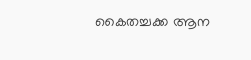കൈതച്ചക്ക ആന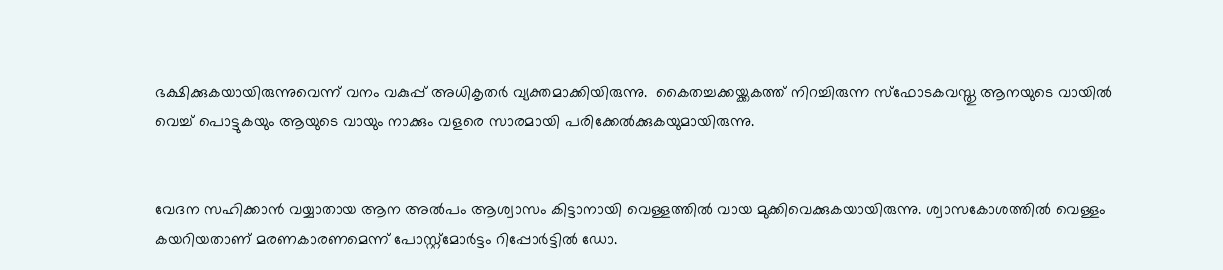ഭക്ഷിക്കുകയായിരുന്നുവെന്ന് വനം വകുപ്പ് അധികൃതര്‍ വ്യക്തമാക്കിയിരുന്നു.  കൈതച്ചക്കയ്ക്കകത്ത് നിറച്ചിരുന്ന സ്ഫോടകവസ്തു ആനയുടെ വായില്‍ വെച്ച് പൊട്ടുകയും ആയുടെ വായും നാക്കും വളരെ സാരമായി പരിക്കേല്‍ക്കുകയുമായിരുന്നു.


വേദന സഹിക്കാന്‍ വയ്യാതായ ആന അല്‍പം ആശ്വാസം കിട്ടാനായി വെള്ളത്തില്‍ വായ മുക്കിവെക്കുകയായിരുന്നു. ശ്വാസകോശത്തില്‍ വെള്ളം കയറിയതാണ് മരണകാരണമെന്ന് പോസ്റ്റ്മോര്‍ട്ടം റിപ്പോര്‍ട്ടില്‍ ഡോ.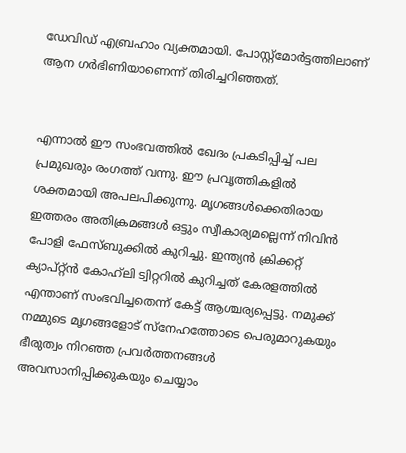ഡേവിഡ് എബ്രഹാം വ്യക്തമായി. പോസ്റ്റ്മോര്‍ട്ടത്തിലാണ് ആന ഗര്‍ഭിണിയാണെന്ന് തിരിച്ചറിഞ്ഞത്.


എന്നാല്‍ ഈ സംഭവത്തില്‍ ഖേദം പ്രകടിപ്പിച്ച് പല പ്രമുഖരും രംഗത്ത് വന്നു. ഈ പ്രവൃത്തികളിൽ  ശക്തമായി അപലപിക്കുന്നു. മൃഗങ്ങള്‍ക്കെതിരായ ഇത്തരം അതിക്രമങ്ങള്‍ ഒട്ടും സ്വീകാര്യമല്ലെന്ന് നിവിന്‍ പോളി ഫേസ്ബുക്കില്‍ കുറിച്ചു. ഇന്ത്യന്‍ ക്രിക്കറ്റ് ക്യാപ്റ്റ്ന്‍ കോഹ്‌ലി ട്വിറ്ററില്‍ കുറിച്ചത് കേരളത്തില്‍ എന്താണ് സംഭവിച്ചതെന്ന് കേട്ട് ആശ്ചര്യപ്പെട്ടു. നമുക്ക് നമ്മുടെ മൃഗങ്ങളോട് സ്‌നേഹത്തോടെ പെരുമാറുകയും ഭീരുത്വം നിറഞ്ഞ പ്രവര്‍ത്തനങ്ങള്‍ അവസാനിപ്പിക്കുകയും ചെയ്യാം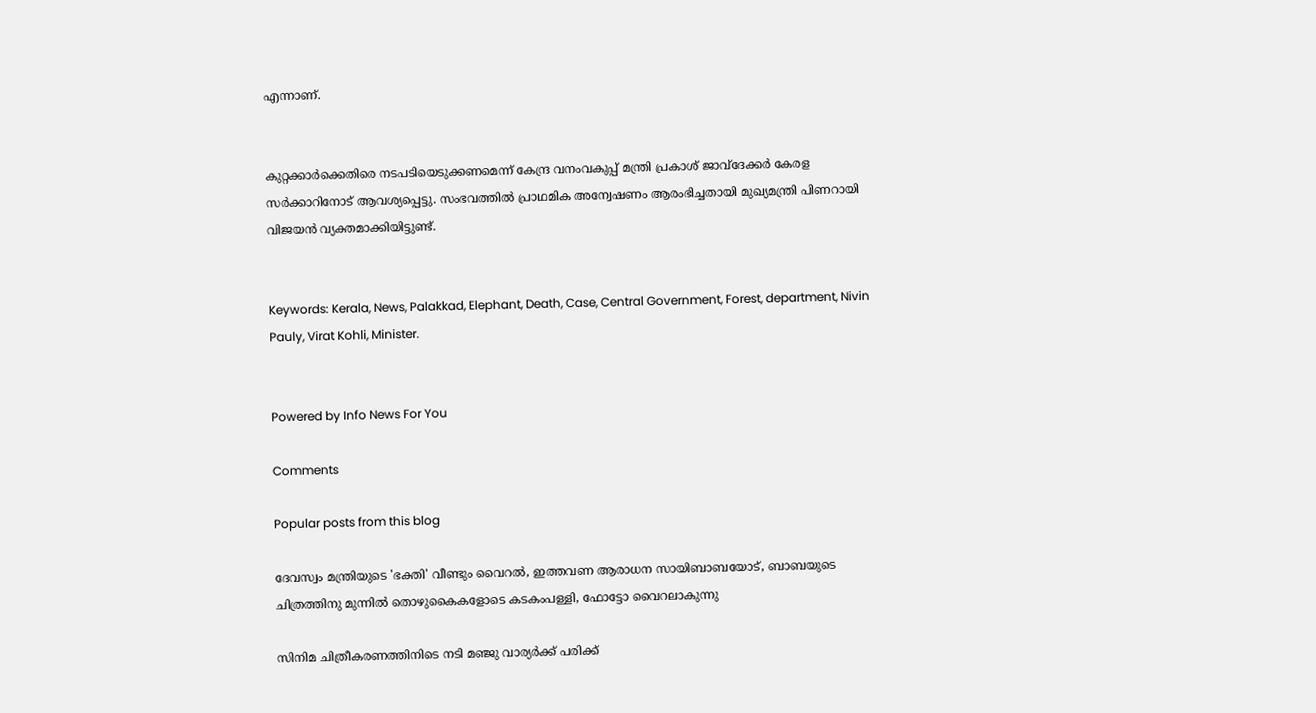എന്നാണ്.


കുറ്റക്കാര്‍ക്കെതിരെ നടപടിയെടുക്കണമെന്ന് കേന്ദ്ര വനംവകുപ്പ് മന്ത്രി പ്രകാശ് ജാവ്‌ദേക്കര്‍ കേരള സര്‍ക്കാറിനോട് ആവശ്യപ്പെട്ടു. സംഭവത്തില്‍ പ്രാഥമിക അന്വേഷണം ആരംഭിച്ചതായി മുഖ്യമന്ത്രി പിണറായി വിജയന്‍ വ്യക്തമാക്കിയിട്ടുണ്ട്.


Keywords: Kerala, News, Palakkad, Elephant, Death, Case, Central Government, Forest, department, Nivin Pauly, Virat Kohli, Minister.


Powered by Info News For You

Comments

Popular posts from this blog

ദേവസ്വം മന്ത്രിയുടെ 'ഭക്തി' വീണ്ടും വൈറല്‍, ഇത്തവണ ആരാധന സായിബാബയോട്, ബാബയുടെ ചിത്രത്തിനു മുന്നില്‍ തൊഴുകൈകളോടെ കടകംപള്ളി, ഫോട്ടോ വൈറലാകുന്നു

സിനിമ ചിത്രീകരണത്തിനിടെ നടി മഞ്ജു വാര്യര്‍ക്ക് പരിക്ക്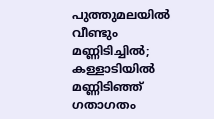പുത്തുമലയില്‍ വീണ്ടും മണ്ണിടിച്ചില്‍; കള്ളാടിയില്‍ മണ്ണിടിഞ്ഞ് ഗതാഗതം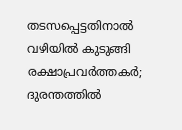തടസപ്പെട്ടതിനാല്‍ വഴിയില്‍ കുടുങ്ങി രക്ഷാപ്രവര്‍ത്തകര്‍; ദുരന്തത്തില്‍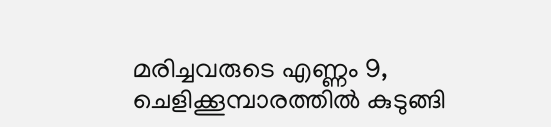മരിച്ചവരുടെ എണ്ണം 9, ചെളിക്കൂമ്പാരത്തില്‍ കുടുങ്ങി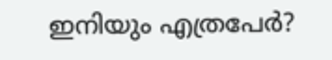ഇനിയും എത്രപേര്‍?